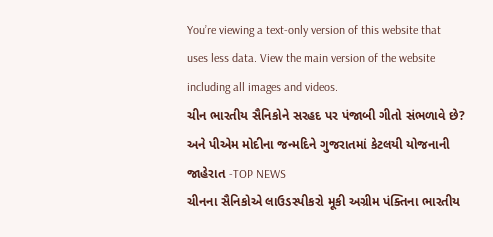You’re viewing a text-only version of this website that uses less data. View the main version of the website including all images and videos.
ચીન ભારતીય સૈનિકોને સરહદ પર પંજાબી ગીતો સંભળાવે છે? અને પીએમ મોદીના જન્મદિને ગુજરાતમાં કેટલયી યોજનાની જાહેરાત -TOP NEWS
ચીનના સૈનિકોએ લાઉડસ્પીકરો મૂકી અગ્રીમ પંક્તિના ભારતીય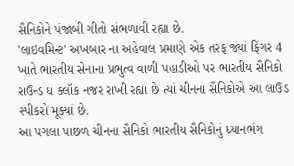સૈનિકોને પંજાબી ગીતો સંભળાવી રહ્યા છે.
'લાઇવમિન્ટ' અખબાર ના અહેવાલ પ્રમાણે એક તરફ જ્યાં ફિંગર 4 ખાતે ભારતીય સેનાના પ્રભુત્વ વાળી પહાડીઓ પર ભારતીય સૈનિકો રાઉન્ડ ધ ક્લૉક નજર રાખી રહ્યા છે ત્યાં ચીનના સૈનિકોએ આ લાઉડ સ્પીકરો મૂક્યાં છે.
આ પગલા પાછળ ચીનના સૈનિકો ભારતીય સૈનિકોનું ધ્યાનભંગ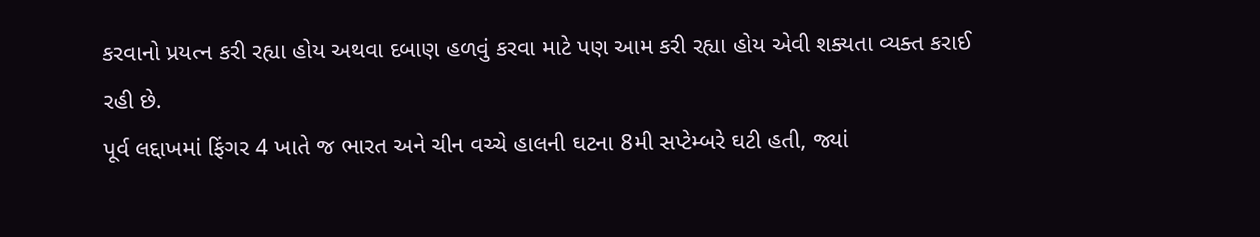કરવાનો પ્રયત્ન કરી રહ્યા હોય અથવા દબાણ હળવું કરવા માટે પણ આમ કરી રહ્યા હોય એવી શક્યતા વ્યક્ત કરાઈ રહી છે.
પૂર્વ લદ્દાખમાં ફિંગર 4 ખાતે જ ભારત અને ચીન વચ્ચે હાલની ઘટના 8મી સપ્ટેમ્બરે ઘટી હતી, જ્યાં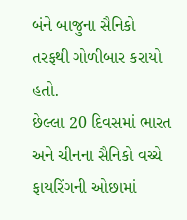બંને બાજુના સૈનિકો તરફથી ગોળીબાર કરાયો હતો.
છેલ્લા 20 દિવસમાં ભારત અને ચીનના સૈનિકો વચ્ચે ફાયરિંગની ઓછામાં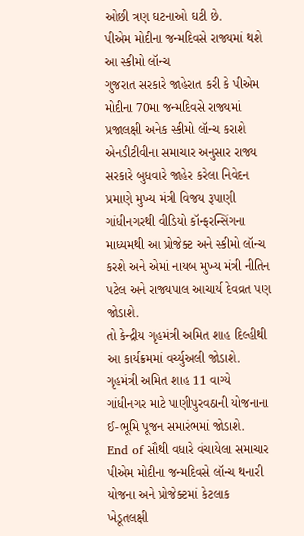ઓછી ત્રણ ઘટનાઓ ઘટી છે.
પીએમ મોદીના જન્મદિવસે રાજ્યમાં થશે આ સ્કીમો લૉન્ચ
ગુજરાત સરકારે જાહેરાત કરી કે પીએમ મોદીના 70મા જન્મદિવસે રાજ્યમાં પ્રજાલક્ષી અનેક સ્કીમો લૉન્ચ કરાશે
એનડીટીવીના સમાચાર અનુસાર રાજ્ય સરકારે બુધવારે જાહેર કરેલા નિવેદન પ્રમાણે મુખ્ય મંત્રી વિજય રૂપાણી ગાંધીનગરથી વીડિયો કૉન્ફરન્સિંગના માધ્યમથી આ પ્રોજેક્ટ અને સ્કીમો લૉન્ચ કરશે અને એમાં નાયબ મુખ્ય મંત્રી નીતિન પટેલ અને રાજ્યપાલ આચાર્ય દેવવ્રત પણ જોડાશે.
તો કેન્દ્રીય ગૃહમંત્રી અમિત શાહ દિલ્હીથી આ કાર્યક્રમમાં વર્ચ્યુઅલી જોડાશે. ગૃહમંત્રી અમિત શાહ 11 વાગ્યે ગાંધીનગર માટે પાણીપુરવઠાની યોજનાના ઈ-ભૂમિ પૂજન સમારંભમાં જોડાશે.
End of સૌથી વધારે વંચાયેલા સમાચાર
પીએમ મોદીના જન્મદિવસે લૉન્ચ થનારી યોજના અને પ્રોજેક્ટમાં કેટલાક ખેડૂતલક્ષી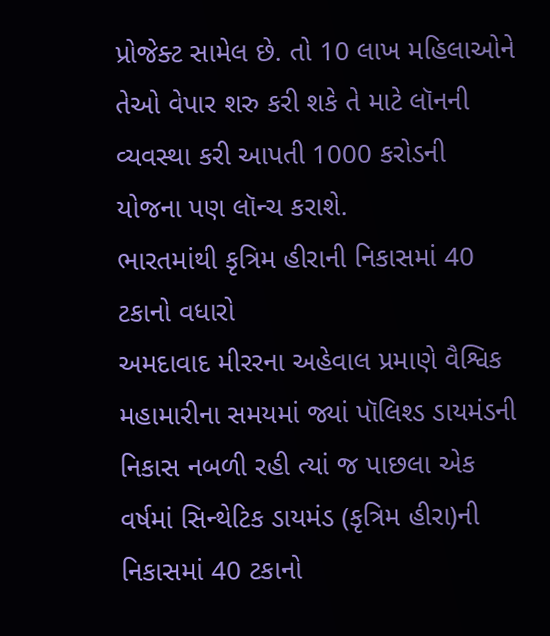પ્રોજેક્ટ સામેલ છે. તો 10 લાખ મહિલાઓને તેઓ વેપાર શરુ કરી શકે તે માટે લૉનની વ્યવસ્થા કરી આપતી 1000 કરોડની યોજના પણ લૉન્ચ કરાશે.
ભારતમાંથી કૃત્રિમ હીરાની નિકાસમાં 40 ટકાનો વધારો
અમદાવાદ મીરરના અહેવાલ પ્રમાણે વૈશ્વિક મહામારીના સમયમાં જ્યાં પૉલિશ્ડ ડાયમંડની નિકાસ નબળી રહી ત્યાં જ પાછલા એક વર્ષમાં સિન્થેટિક ડાયમંડ (કૃત્રિમ હીરા)ની નિકાસમાં 40 ટકાનો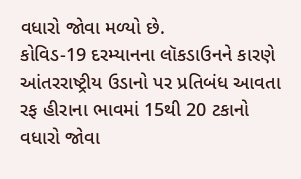વધારો જોવા મળ્યો છે.
કોવિડ-19 દરમ્યાનના લૉકડાઉનને કારણે આંતરરાષ્ટ્રીય ઉડાનો પર પ્રતિબંધ આવતા રફ હીરાના ભાવમાં 15થી 20 ટકાનો વધારો જોવા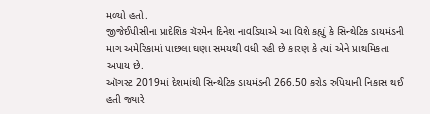મળ્યો હતો.
જીજેઈપીસીના પ્રાદેશિક ચૅરમેન દિનેશ નાવડિયાએ આ વિશે કહ્યું કે સિન્થેટિક ડાયમંડની માગ અમેરિકામાં પાછલા ઘણા સમયથી વધી રહી છે કારણ કે ત્યાં એને પ્રાથમિકતા અપાય છે.
ઑગસ્ટ 2019માં દેશમાંથી સિન્થેટિક ડાયમંડની 266.50 કરોડ રુપિયાની નિકાસ થઈ હતી જ્યારે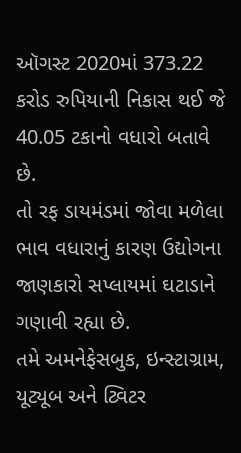ઑગસ્ટ 2020માં 373.22 કરોડ રુપિયાની નિકાસ થઈ જે 40.05 ટકાનો વધારો બતાવે છે.
તો રફ ડાયમંડમાં જોવા મળેલા ભાવ વધારાનું કારણ ઉદ્યોગના જાણકારો સપ્લાયમાં ઘટાડાને ગણાવી રહ્યા છે.
તમે અમનેફેસબુક, ઇન્સ્ટાગ્રામ, યૂટ્યૂબ અને ટ્વિટર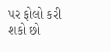પર ફોલો કરી શકો છો